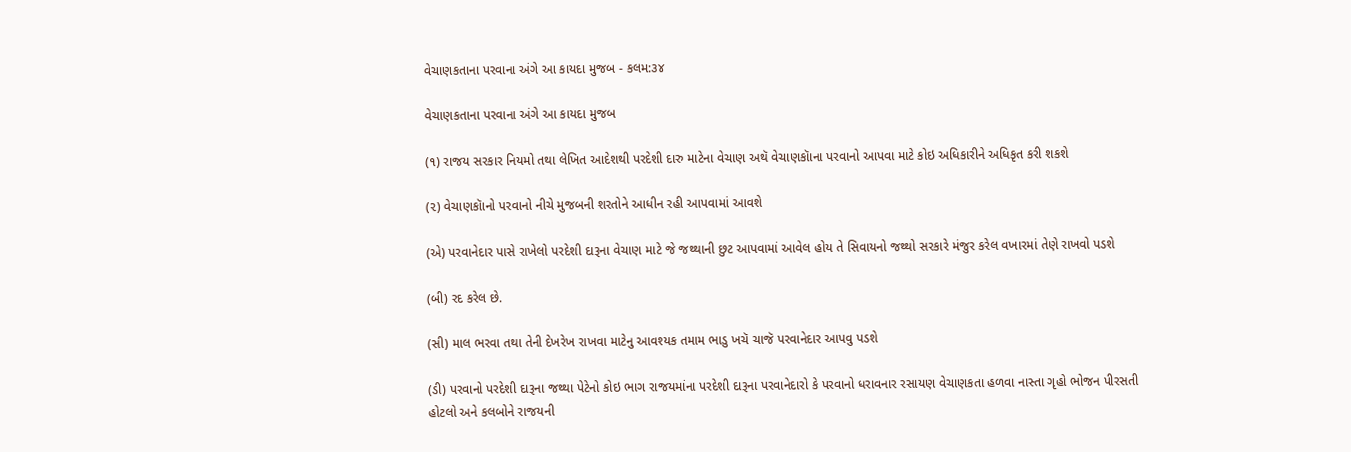વેચાણકતાના પરવાના અંગે આ કાયદા મુજબ - કલમ:૩૪

વેચાણકતાના પરવાના અંગે આ કાયદા મુજબ

(૧) રાજય સરકાર નિયમો તથા લેખિત આદેશથી પરદેશી દારુ માટેના વેચાણ અથૅ વેચાણકૉાના પરવાનો આપવા માટે કોઇ અધિકારીને અધિકૃત કરી શકશે

(૨) વેચાણકૉાનો પરવાનો નીચે મુજબની શરતોને આધીન રહી આપવામાં આવશે

(એ) પરવાનેદાર પાસે રાખેલો પરદેશી દારૂના વેચાણ માટે જે જથ્થાની છુટ આપવામાં આવેલ હોય તે સિવાયનો જથ્થો સરકારે મંજુર કરેલ વખારમાં તેણે રાખવો પડશે

(બી) રદ કરેલ છે.

(સી) માલ ભરવા તથા તેની દેખરેખ રાખવા માટેનુ આવશ્યક તમામ ભાડુ ખચૅ ચાજૅ પરવાનેદાર આપવુ પડશે

(ડી) પરવાનો પરદેશી દારૂના જથ્થા પેટેનો કોઇ ભાગ રાજયમાંના પરદેશી દારૂના પરવાનેદારો કે પરવાનો ધરાવનાર રસાયણ વેચાણકતા હળવા નાસ્તા ગૃહો ભોજન પીરસતી હોટલો અને કલબોને રાજયની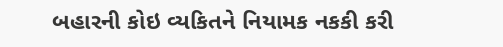બહારની કોઇ વ્યકિતને નિયામક નકકી કરી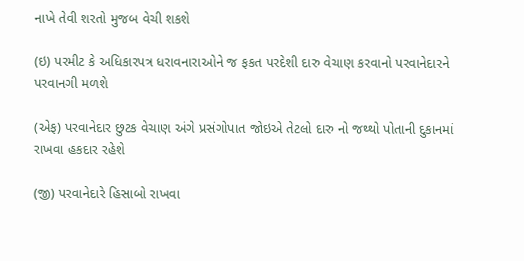નાખે તેવી શરતો મુજબ વેચી શકશે

(ઇ) પરમીટ કે અધિકારપત્ર ધરાવનારાઓને જ ફકત પરદેશી દારુ વેચાણ કરવાનો પરવાનેદારને પરવાનગી મળશે

(એફ) પરવાનેદાર છુટક વેચાણ અંગે પ્રસંગોપાત જોઇએ તેટલો દારુ નો જથ્થો પોતાની દુકાનમાં રાખવા હકદાર રહેશે

(જી) પરવાનેદારે હિસાબો રાખવા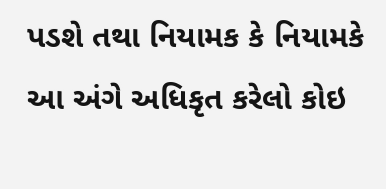પડશે તથા નિયામક કે નિયામકે આ અંગે અધિકૃત કરેલો કોઇ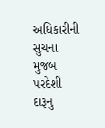અધિકારીની સુચના મુજબ પરદેશી દારૂનુ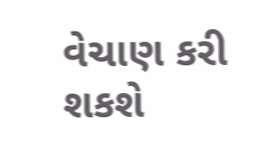વેચાણ કરી શકશે